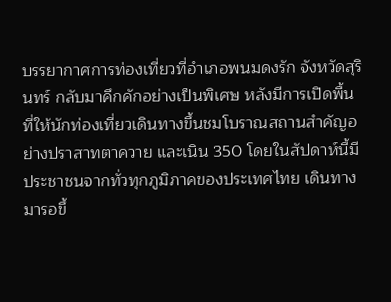บรรยากาศการท่องเที่ยวที่อำเภอพนมดงรัก จังหวัดสุรินทร์ กลับมาคึกคักอย่างเป็นพิเศษ หลังมีการเปิดพื้นที่ให้นักท่องเที่ยวเดินทางขึ้นชมโบราณสถานสำคัญอย่างปราสาทตาควาย และเนิน 350 โดยในสัปดาห์นี้มีประชาชนจากทั่วทุกภูมิภาคของประเทศไทย เดินทางมารอขึ้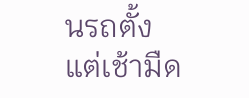นรถตั้งแต่เช้ามืด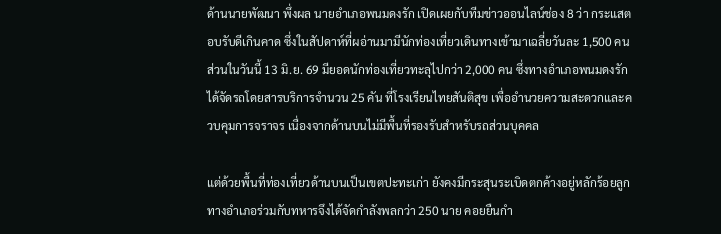ด้านนายพัฒนา พึ่งผล นายอำเภอพนมดงรัก เปิดเผยกับทีมข่าวออนไลน์ช่อง 8 ว่า กระแสตอบรับดีเกินคาด ซึ่งในสัปดาห์ที่ผอ่านมามีนักท่องเที่ยวเดินทางเข้ามาเฉลี่ยวันละ 1,500 คน ส่วนในวันนี้ 13 มิ.ย. 69 มียอดนักท่องเที่ยวทะลุไปกว่า 2,000 คน ซึ่งทางอำเภอพนมดงรัก ได้จัดรถโดยสารบริการจำนวน 25 คัน ที่โรงเรียนไทยสันติสุข เพื่ออำนวยความสะดวกและควบคุมการจราจร เนื่องจากด้านบนไม่มีพื้นที่รองรับสำหรับรถส่วนบุคคล

แต่ด้วยพื้นที่ท่องเที่ยวด้านบนเป็นเขตปะทะเก่า ยังคงมีกระสุนระเบิดตกค้างอยู่หลักร้อยลูก ทางอำเภอร่วมกับทหารจึงได้จัดกำลังพลกว่า 250 นาย คอยยืนกำ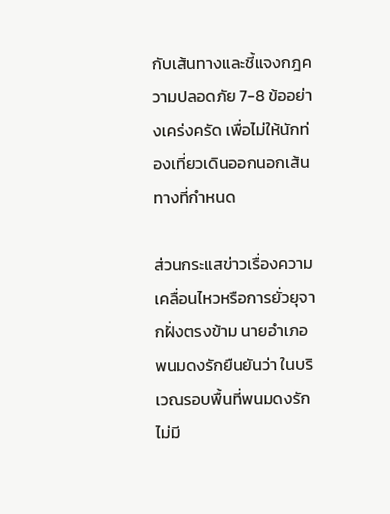กับเส้นทางและชี้แจงกฎความปลอดภัย 7-8 ข้ออย่างเคร่งครัด เพื่อไม่ให้นักท่องเที่ยวเดินออกนอกเส้นทางที่กำหนด

ส่วนกระแสข่าวเรื่องความเคลื่อนไหวหรือการยั่วยุจากฝั่งตรงข้าม นายอำเภอพนมดงรักยืนยันว่า ในบริเวณรอบพื้นที่พนมดงรักไม่มี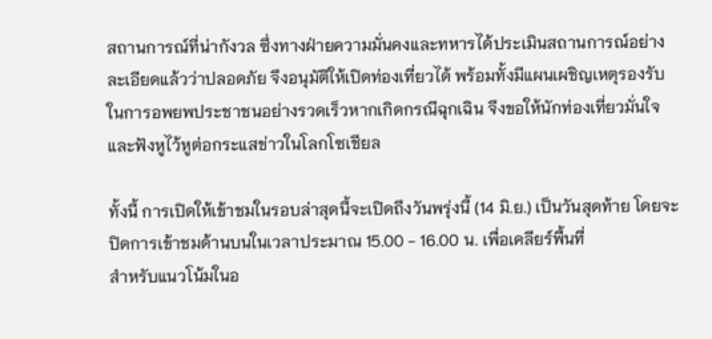สถานการณ์ที่น่ากังวล ซึ่งทางฝ่ายความมั่นคงและทหารได้ประเมินสถานการณ์อย่างละเอียดแล้วว่าปลอดภัย จึงอนุมัติให้เปิดท่องเที่ยวได้ พร้อมทั้งมีแผนเผชิญเหตุรองรับในการอพยพประชาชนอย่างรวดเร็วหากเกิดกรณีฉุกเฉิน จึงขอให้นักท่องเที่ยวมั่นใจและฟังหูไว้หูต่อกระแสข่าวในโลกโซเชียล

ทั้งนี้ การเปิดให้เข้าชมในรอบล่าสุดนี้จะเปิดถึงวันพรุ่งนี้ (14 มิ.ย.) เป็นวันสุดท้าย โดยจะปิดการเข้าชมด้านบนในเวลาประมาณ 15.00 - 16.00 น. เพื่อเคลียร์พื้นที่
สำหรับแนวโน้มในอ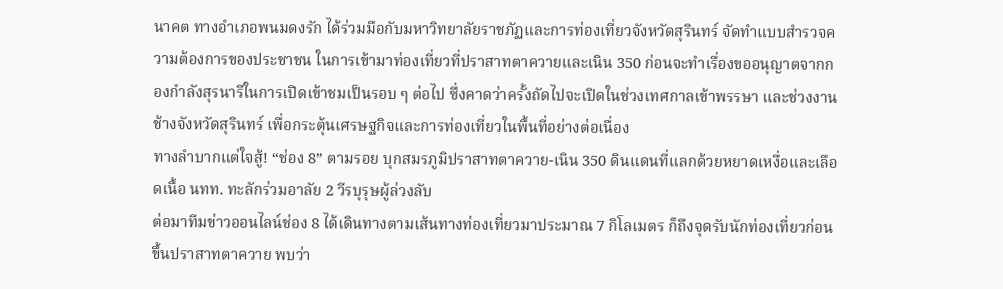นาคต ทางอำเภอพนมดงรัก ได้ร่วมมือกับมหาวิทยาลัยราชภัฏและการท่องเที่ยวจังหวัดสุรินทร์ จัดทำแบบสำรวจความต้องการของประชาชน ในการเข้ามาท่องเที่ยวที่ปราสาทตาควายและเนิน 350 ก่อนจะทำเรื่องขออนุญาตจากกองกำลังสุรนารีในการเปิดเข้าชมเป็นรอบ ๆ ต่อไป ซึ่งคาดว่าครั้งถัดไปจะเปิดในช่วงเทศกาลเข้าพรรษา และช่วงงานช้างจังหวัดสุรินทร์ เพื่อกระตุ้นเศรษฐกิจและการท่องเที่ยวในพื้นที่อย่างต่อเนื่อง
ทางลำบากแต่ใจสู้! “ช่อง 8” ตามรอย บุกสมรภูมิปราสาทตาควาย-เนิน 350 ดินแดนที่แลกด้วยหยาดเหงื่อและเลือดเนื้อ นทท. ทะลักร่วมอาลัย 2 วีรบุรุษผู้ล่วงลับ
ต่อมาทีมข่าวออนไลน์ช่อง 8 ได้เดินทางตามเส้นทางท่องเที่ยวมาประมาณ 7 กิโลเมตร ก็ถึงจุดรับนักท่องเที่ยวก่อนขึ้นปราสาทตาควาย พบว่า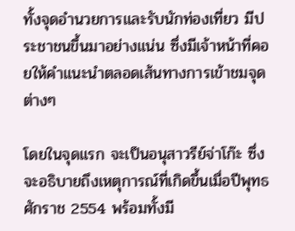ทั้งจุดอำนวยการและรับนักท่องเที่ยว มีประชาชนขึ้นมาอย่างแน่น ซึ่งมีเจ้าหน้าที่คอยให้คำแนะนำตลอดเส้นทางการเข้าชมจุดต่างๆ

โดยในจุดแรก จะเป็นอนุสาวรีย์จ่าโก๊ะ ซึ่งจะอธิบายถึงเหตุการณ์ที่เกิดขึ้นเมื่อปีพุทธศักราช 2554 พร้อมทั้งมี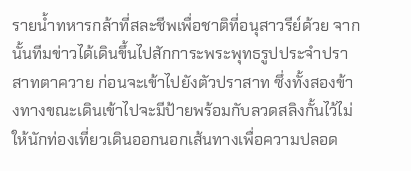รายน้ำทหารกล้าที่สละชีพเพื่อชาติที่อนุสาวรีย์ด้วย จากนั้นทีมข่าวได้เดินขึ้นไปสักการะพระพุทธรูปประจำปราสาทตาควาย ก่อนจะเข้าไปยังตัวปราสาท ซึ่งทั้งสองข้างทางขณะเดินเข้าไปจะมีป้ายพร้อมกับลวดสลิงกั้นไว้ไม่ให้นักท่องเที่ยวเดินออกนอกเส้นทางเพื่อความปลอด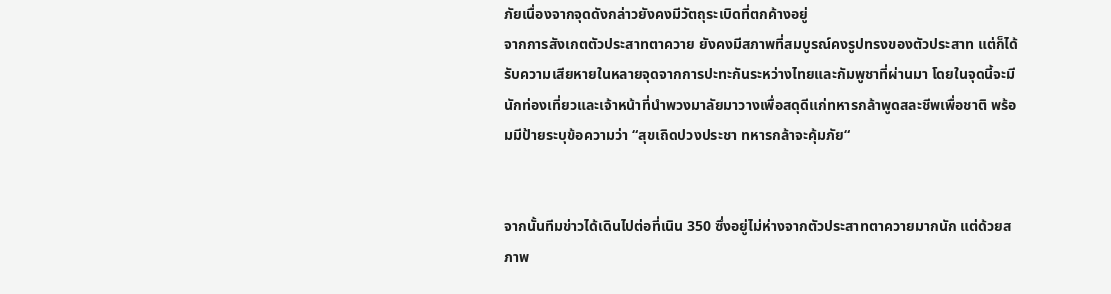ภัยเนื่องจากจุดดังกล่าวยังคงมีวัตถุระเบิดที่ตกค้างอยู่
จากการสังเกตตัวประสาทตาควาย ยังคงมีสภาพที่สมบูรณ์คงรูปทรงของตัวประสาท แต่ก็ได้รับความเสียหายในหลายจุดจากการปะทะกันระหว่างไทยและกัมพูชาที่ผ่านมา โดยในจุดนี้จะมีนักท่องเที่ยวและเจ้าหน้าที่นำพวงมาลัยมาวางเพื่อสดุดีแก่ทหารกล้าพูดสละชีพเพื่อชาติ พร้อมมีป้ายระบุข้อความว่า “สุขเถิดปวงประชา ทหารกล้าจะคุ้มภัย“


จากนั้นทีมข่าวได้เดินไปต่อที่เนิน 350 ซึ่งอยู่ไม่ห่างจากตัวประสาทตาควายมากนัก แต่ด้วยสภาพ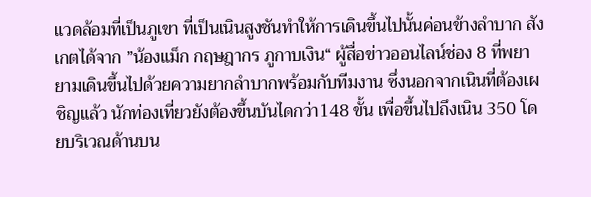แวดล้อมที่เป็นภูเขา ที่เป็นเนินสูงชันทำให้การเดินขึ้นไปนั้นค่อนข้างลำบาก สังเกตได้จาก ”น้องแม็ก กฤษฎากร ภูกาบเงิน“ ผู้สื่อข่าวออนไลน์ช่อง 8 ที่พยายามเดินขึ้นไปด้วยความยากลำบากพร้อมกับทีมงาน ซึ่งนอกจากเนินที่ต้องเผชิญแล้ว นักท่องเที่ยวยังต้องขึ้นบันไดกว่า148 ขั้น เพื่อขึ้นไปถึงเนิน 350 โดยบริเวณด้านบน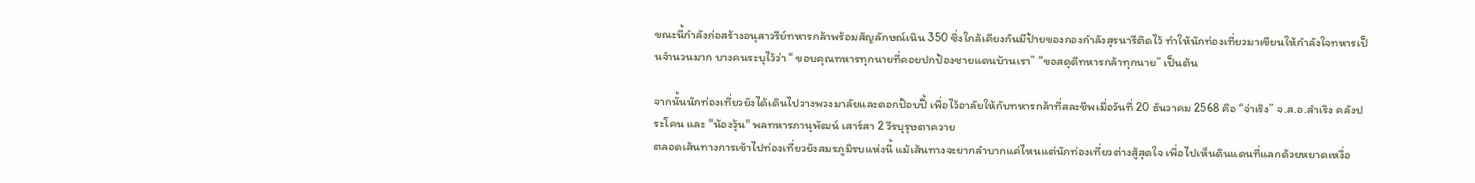ขณะนี้กำลังก่อสร้างอนุสาวรีย์ทหารกล้าพร้อมสัญลักษณ์เนิน 350 ซึ่งใกล้เคียงกันมีป้ายของกองกำลังสุรนารีติดไว้ ทำให้นักท่องเที่ยวมาเขียนให้กำลังใจทหารเป็นจำนวนมาก บางคนระบุไว้ว่า “ ขอบคุณทหารทุกนายที่คอยปกป้องชายแดนบ้านเรา” “ขอสดุดีทหารกล้าทุกนาย” เป็นต้น

จากนั้นนักท่องเที่ยวยังได้เดินไปวางพวงมาลัยและดอกป๊อบปี้ เพื่อไว้อาลัยให้กับทหารกล้าที่สละชีพเมื่อวันที่ 20 ธันวาคม 2568 คือ “จ่าเริง” จ.ส.อ.สำเริง คลังประโคน และ "น้องวุ้น" พลทหารภานุพัฒน์ เสาร์สา 2 วีรบุรุษตาควาย
ตลอดเส้นทางการเข้าไปท่องเที่ยวยังสมรภูมิรบแห่งนี้ แม้เส้นทางจะยากลำบากแค่ไหนแต่นักท่องเที่ยวต่างสู้สุดใจ เพื่อไปเห็นดินแดนที่แลกด้วยหยาดเหงื่อ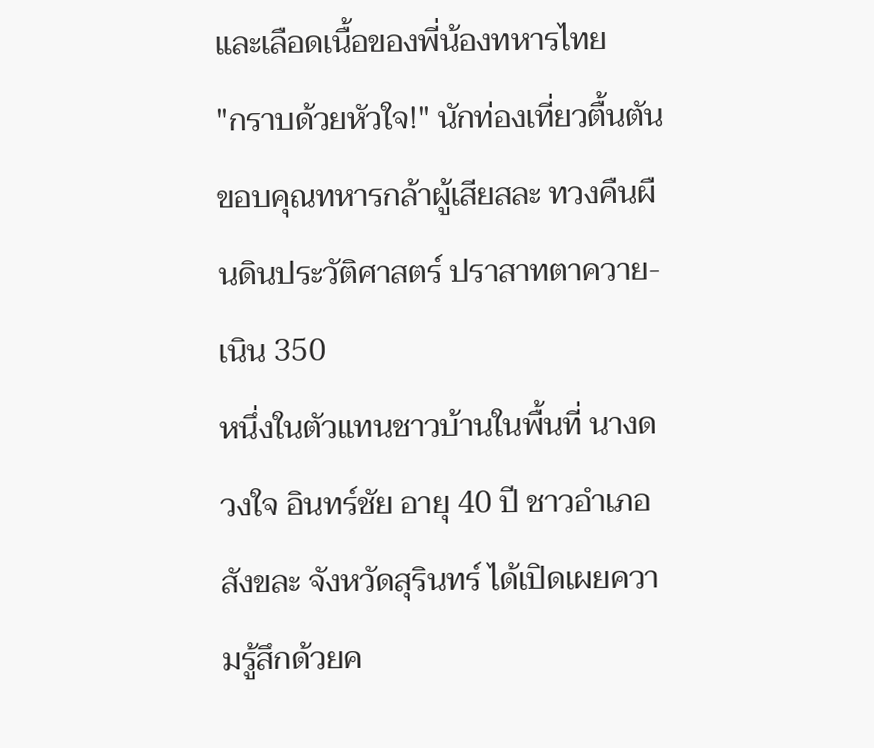และเลือดเนื้อของพี่น้องทหารไทย
"กราบด้วยหัวใจ!" นักท่องเที่ยวตื้นตันขอบคุณทหารกล้าผู้เสียสละ ทวงคืนผืนดินประวัติศาสตร์ ปราสาทตาควาย-เนิน 350
หนึ่งในตัวแทนชาวบ้านในพื้นที่ นางดวงใจ อินทร์ชัย อายุ 40 ปี ชาวอำเภอสังขละ จังหวัดสุรินทร์ ได้เปิดเผยความรู้สึกด้วยค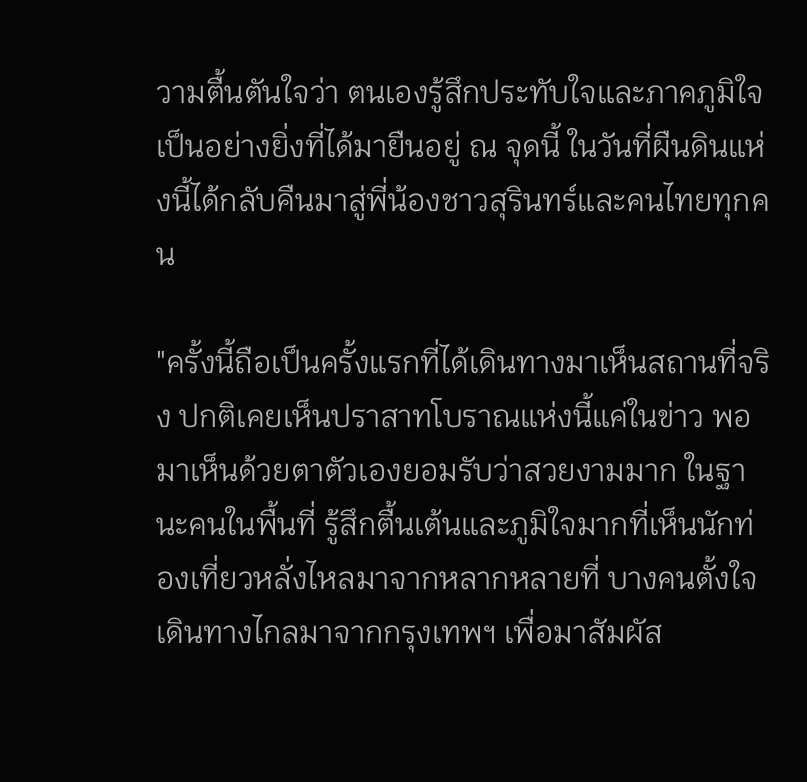วามตื้นตันใจว่า ตนเองรู้สึกประทับใจและภาคภูมิใจเป็นอย่างยิ่งที่ได้มายืนอยู่ ณ จุดนี้ ในวันที่ผืนดินแห่งนี้ได้กลับคืนมาสู่พี่น้องชาวสุรินทร์และคนไทยทุกคน

"ครั้งนี้ถือเป็นครั้งแรกที่ได้เดินทางมาเห็นสถานที่จริง ปกติเคยเห็นปราสาทโบราณแห่งนี้แค่ในข่าว พอมาเห็นด้วยตาตัวเองยอมรับว่าสวยงามมาก ในฐานะคนในพื้นที่ รู้สึกตื้นเต้นและภูมิใจมากที่เห็นนักท่องเที่ยวหลั่งไหลมาจากหลากหลายที่ บางคนตั้งใจเดินทางไกลมาจากกรุงเทพฯ เพื่อมาสัมผัส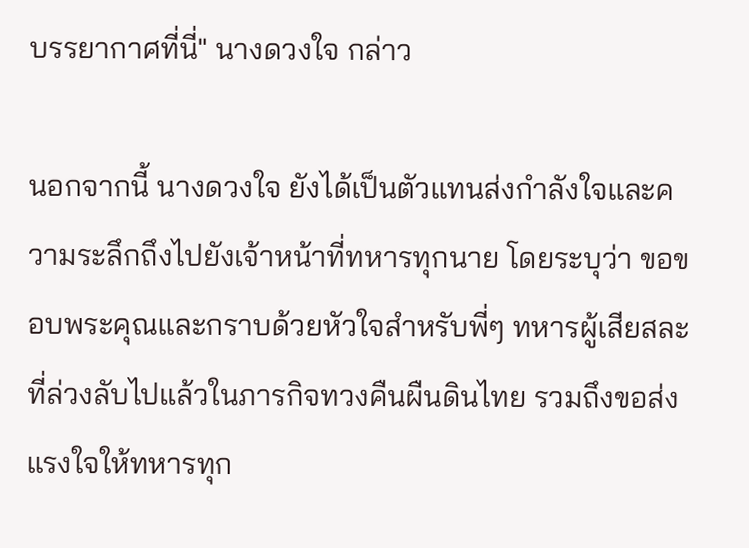บรรยากาศที่นี่" นางดวงใจ กล่าว

นอกจากนี้ นางดวงใจ ยังได้เป็นตัวแทนส่งกำลังใจและความระลึกถึงไปยังเจ้าหน้าที่ทหารทุกนาย โดยระบุว่า ขอขอบพระคุณและกราบด้วยหัวใจสำหรับพี่ๆ ทหารผู้เสียสละที่ล่วงลับไปแล้วในภารกิจทวงคืนผืนดินไทย รวมถึงขอส่งแรงใจให้ทหารทุก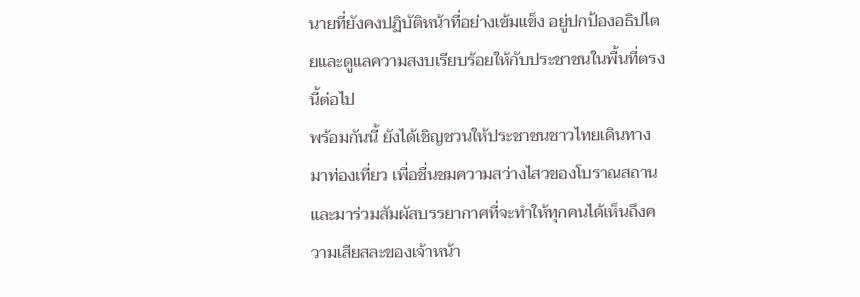นายที่ยังคงปฏิบัติหน้าที่อย่างเข้มแข็ง อยู่ปกป้องอธิปไตยและดูแลความสงบเรียบร้อยให้กับประชาชนในพื้นที่ตรงนี้ต่อไป
พร้อมกันนี้ ยังได้เชิญชวนให้ประชาชนชาวไทยเดินทางมาท่องเที่ยว เพื่อชื่นชมความสว่างไสวของโบราณสถาน และมาร่วมสัมผัสบรรยากาศที่จะทำให้ทุกคนได้เห็นถึงความเสียสละของเจ้าหน้า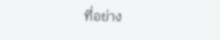ที่อย่าง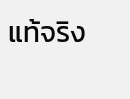แท้จริง